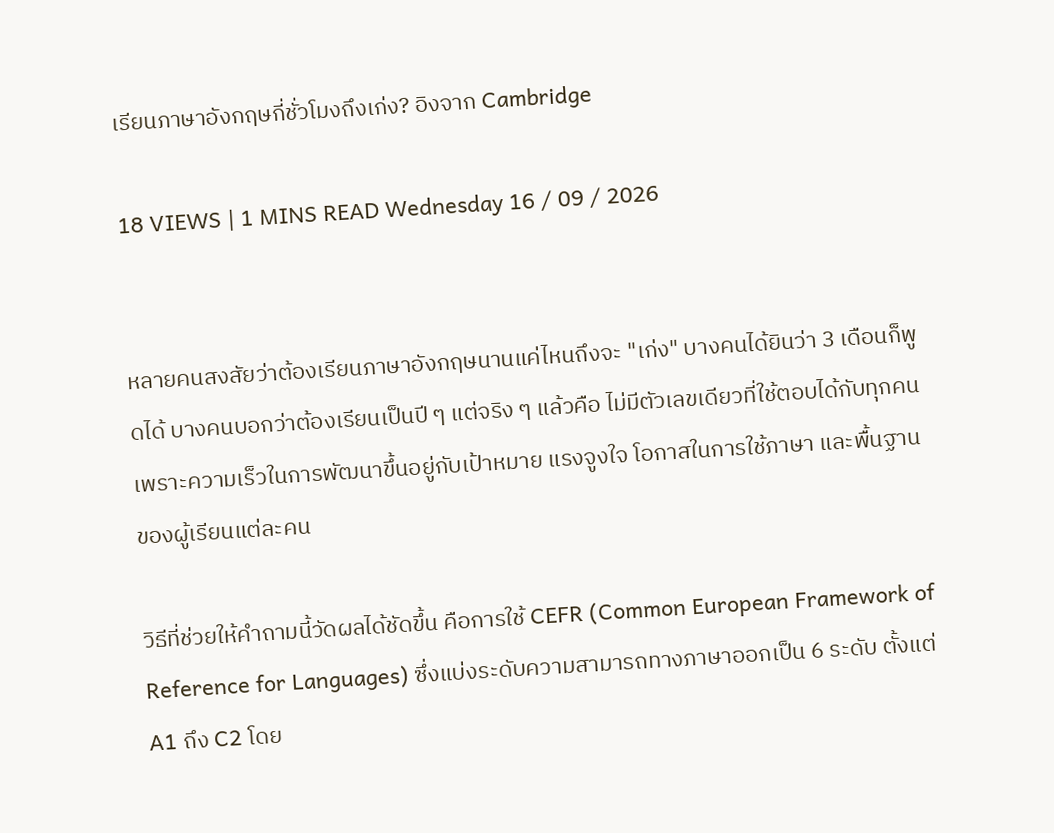เรียนภาษาอังกฤษกี่ชั่วโมงถึงเก่ง? อิงจาก Cambridge

18 VIEWS | 1 MINS READ Wednesday 16 / 09 / 2026


หลายคนสงสัยว่าต้องเรียนภาษาอังกฤษนานแค่ไหนถึงจะ "เก่ง" บางคนได้ยินว่า 3 เดือนก็พูดได้ บางคนบอกว่าต้องเรียนเป็นปี ๆ แต่จริง ๆ แล้วคือ ไม่มีตัวเลขเดียวที่ใช้ตอบได้กับทุกคน เพราะความเร็วในการพัฒนาขึ้นอยู่กับเป้าหมาย แรงจูงใจ โอกาสในการใช้ภาษา และพื้นฐานของผู้เรียนแต่ละคน

วิธีที่ช่วยให้คำถามนี้วัดผลได้ชัดขึ้น คือการใช้ CEFR (Common European Framework of Reference for Languages) ซึ่งแบ่งระดับความสามารถทางภาษาออกเป็น 6 ระดับ ตั้งแต่ A1 ถึง C2 โดย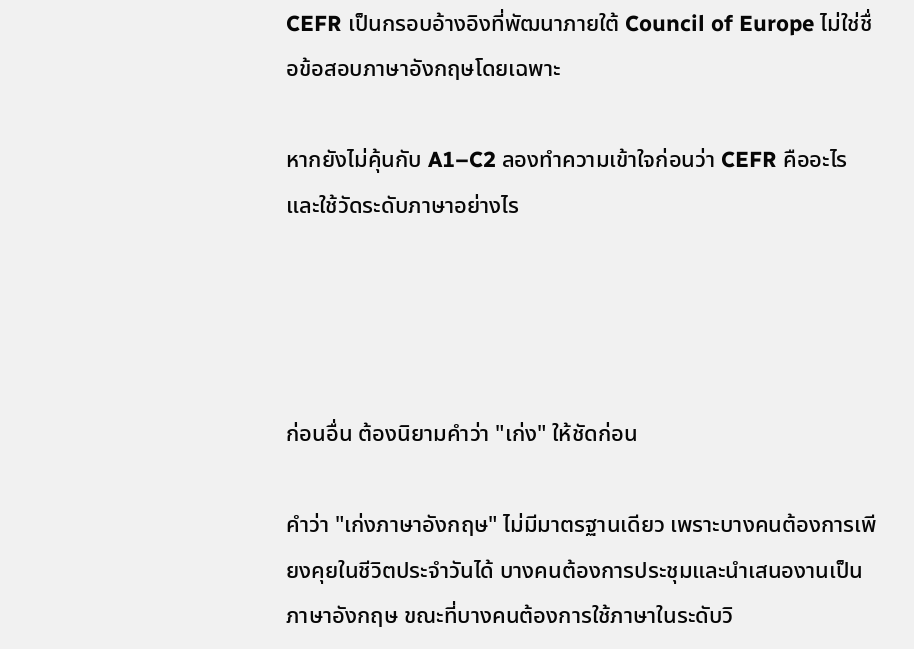CEFR เป็นกรอบอ้างอิงที่พัฒนาภายใต้ Council of Europe ไม่ใช่ชื่อข้อสอบภาษาอังกฤษโดยเฉพาะ

หากยังไม่คุ้นกับ A1–C2 ลองทำความเข้าใจก่อนว่า CEFR คืออะไรและใช้วัดระดับภาษาอย่างไร




ก่อนอื่น ต้องนิยามคำว่า "เก่ง" ให้ชัดก่อน

คำว่า "เก่งภาษาอังกฤษ" ไม่มีมาตรฐานเดียว เพราะบางคนต้องการเพียงคุยในชีวิตประจำวันได้ บางคนต้องการประชุมและนำเสนองานเป็นภาษาอังกฤษ ขณะที่บางคนต้องการใช้ภาษาในระดับวิ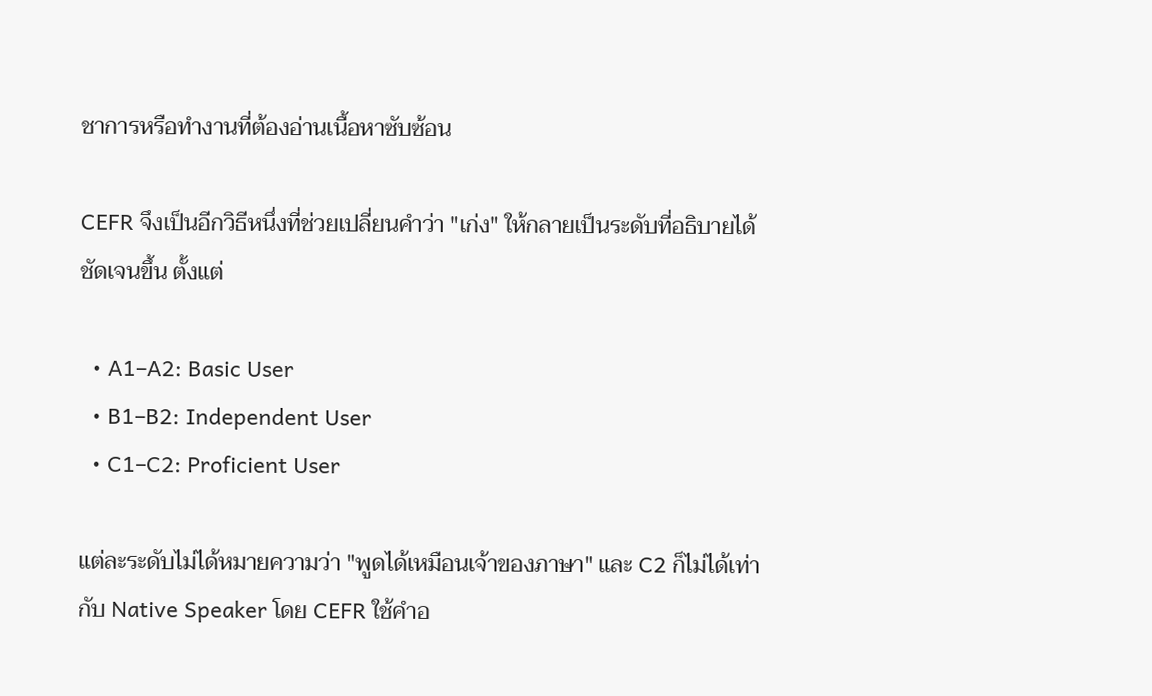ชาการหรือทำงานที่ต้องอ่านเนื้อหาซับซ้อน

CEFR จึงเป็นอีกวิธีหนึ่งที่ช่วยเปลี่ยนคำว่า "เก่ง" ให้กลายเป็นระดับที่อธิบายได้ชัดเจนขึ้น ตั้งแต่

  • A1–A2: Basic User
  • B1–B2: Independent User
  • C1–C2: Proficient User

แต่ละระดับไม่ได้หมายความว่า "พูดได้เหมือนเจ้าของภาษา" และ C2 ก็ไม่ได้เท่ากับ Native Speaker โดย CEFR ใช้คำอ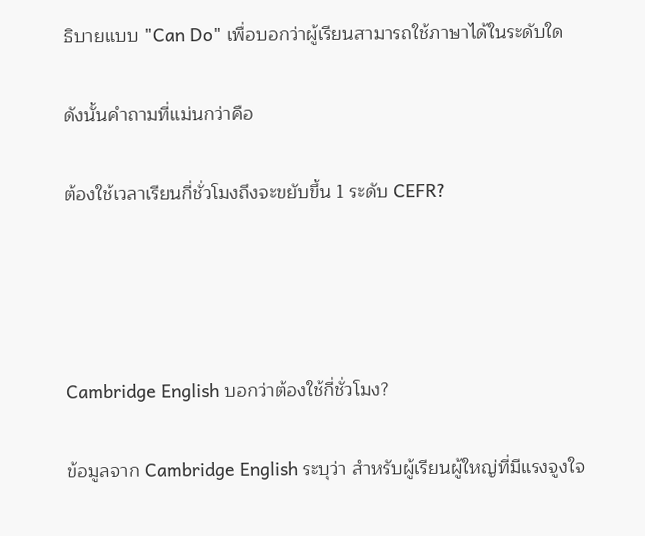ธิบายแบบ "Can Do" เพื่อบอกว่าผู้เรียนสามารถใช้ภาษาได้ในระดับใด

ดังนั้นคำถามที่แม่นกว่าคือ

ต้องใช้เวลาเรียนกี่ชั่วโมงถึงจะขยับขึ้น 1 ระดับ CEFR?




Cambridge English บอกว่าต้องใช้กี่ชั่วโมง?

ข้อมูลจาก Cambridge English ระบุว่า สำหรับผู้เรียนผู้ใหญ่ที่มีแรงจูงใจ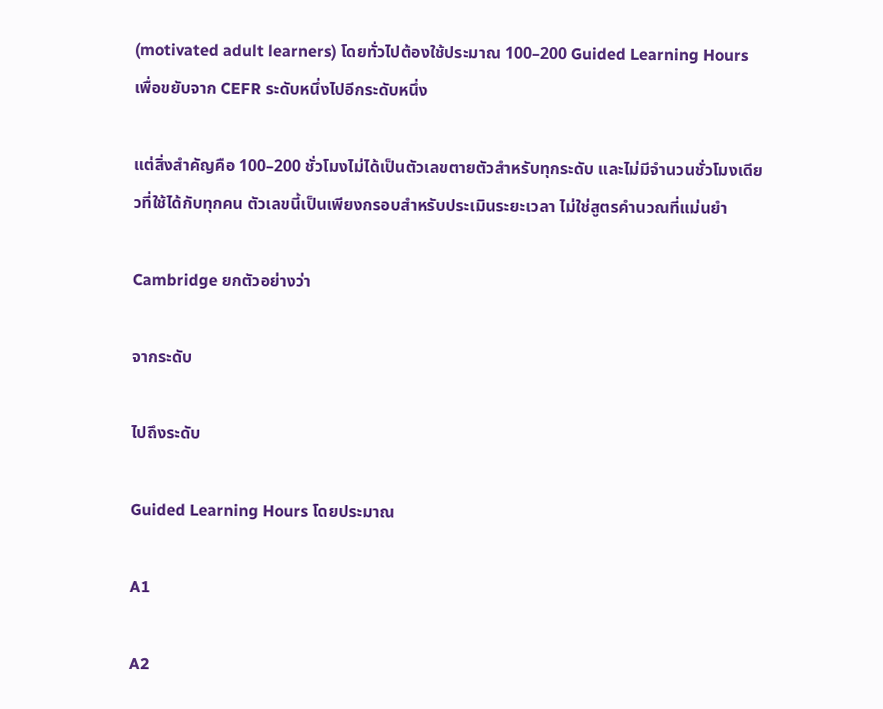(motivated adult learners) โดยทั่วไปต้องใช้ประมาณ 100–200 Guided Learning Hours เพื่อขยับจาก CEFR ระดับหนึ่งไปอีกระดับหนึ่ง

แต่สิ่งสำคัญคือ 100–200 ชั่วโมงไม่ได้เป็นตัวเลขตายตัวสำหรับทุกระดับ และไม่มีจำนวนชั่วโมงเดียวที่ใช้ได้กับทุกคน ตัวเลขนี้เป็นเพียงกรอบสำหรับประเมินระยะเวลา ไม่ใช่สูตรคำนวณที่แม่นยำ

Cambridge ยกตัวอย่างว่า

จากระดับ

ไปถึงระดับ

Guided Learning Hours โดยประมาณ

A1

A2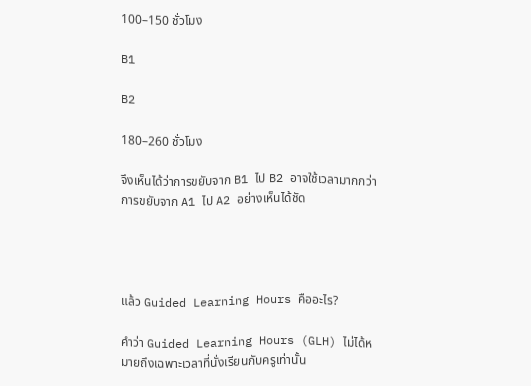100–150 ชั่วโมง

B1

B2

180–260 ชั่วโมง

จึงเห็นได้ว่าการขยับจาก B1 ไป B2 อาจใช้เวลามากกว่าการขยับจาก A1 ไป A2 อย่างเห็นได้ชัด




แล้ว Guided Learning Hours คืออะไร?

คำว่า Guided Learning Hours (GLH) ไม่ได้หมายถึงเฉพาะเวลาที่นั่งเรียนกับครูเท่านั้น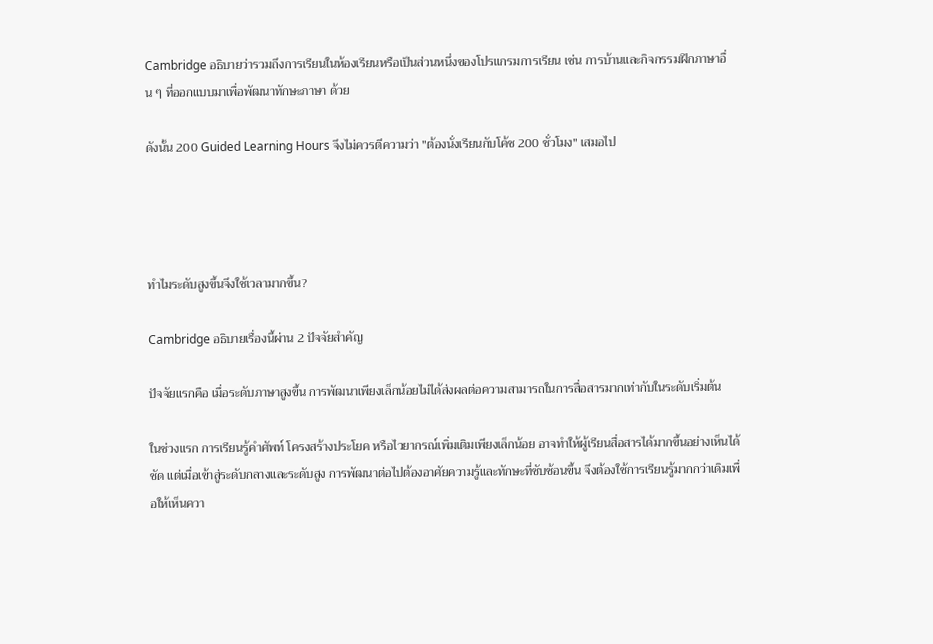Cambridge อธิบายว่ารวมถึงการเรียนในห้องเรียนหรือเป็นส่วนหนึ่งของโปรแกรมการเรียน เช่น การบ้านและกิจกรรมฝึกภาษาอื่น ๆ ที่ออกแบบมาเพื่อพัฒนาทักษะภาษา ด้วย

ดังนั้น 200 Guided Learning Hours จึงไม่ควรตีความว่า "ต้องนั่งเรียนกับโค้ช 200 ชั่วโมง" เสมอไป




ทำไมระดับสูงขึ้นจึงใช้เวลามากขึ้น?

Cambridge อธิบายเรื่องนี้ผ่าน 2 ปัจจัยสำคัญ

ปัจจัยแรกคือ เมื่อระดับภาษาสูงขึ้น การพัฒนาเพียงเล็กน้อยไม่ได้ส่งผลต่อความสามารถในการสื่อสารมากเท่ากับในระดับเริ่มต้น

ในช่วงแรก การเรียนรู้คำศัพท์ โครงสร้างประโยค หรือไวยากรณ์เพิ่มเติมเพียงเล็กน้อย อาจทำให้ผู้เรียนสื่อสารได้มากขึ้นอย่างเห็นได้ชัด แต่เมื่อเข้าสู่ระดับกลางและระดับสูง การพัฒนาต่อไปต้องอาศัยความรู้และทักษะที่ซับซ้อนขึ้น จึงต้องใช้การเรียนรู้มากกว่าเดิมเพื่อให้เห็นควา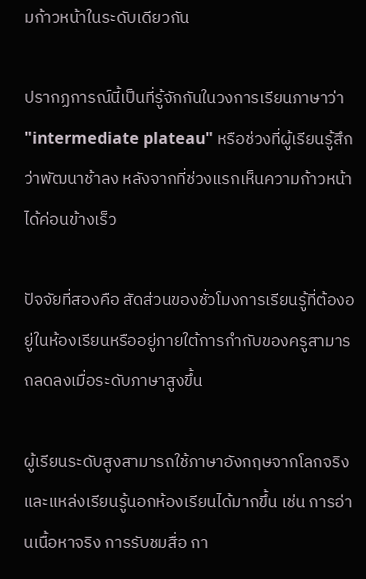มก้าวหน้าในระดับเดียวกัน

ปรากฏการณ์นี้เป็นที่รู้จักกันในวงการเรียนภาษาว่า "intermediate plateau" หรือช่วงที่ผู้เรียนรู้สึกว่าพัฒนาช้าลง หลังจากที่ช่วงแรกเห็นความก้าวหน้าได้ค่อนข้างเร็ว

ปัจจัยที่สองคือ สัดส่วนของชั่วโมงการเรียนรู้ที่ต้องอยู่ในห้องเรียนหรืออยู่ภายใต้การกำกับของครูสามารถลดลงเมื่อระดับภาษาสูงขึ้น

ผู้เรียนระดับสูงสามารถใช้ภาษาอังกฤษจากโลกจริงและแหล่งเรียนรู้นอกห้องเรียนได้มากขึ้น เช่น การอ่านเนื้อหาจริง การรับชมสื่อ กา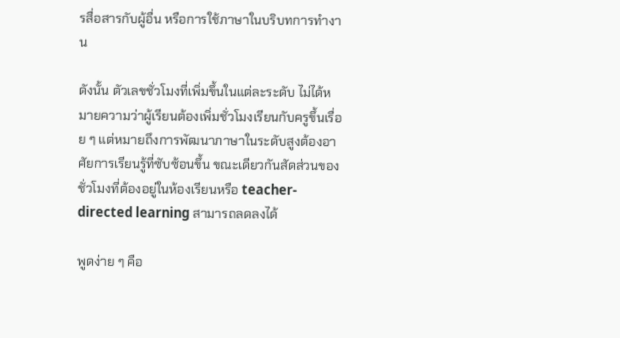รสื่อสารกับผู้อื่น หรือการใช้ภาษาในบริบทการทำงาน

ดังนั้น ตัวเลขชั่วโมงที่เพิ่มขึ้นในแต่ละระดับ ไม่ได้หมายความว่าผู้เรียนต้องเพิ่มชั่วโมงเรียนกับครูขึ้นเรื่อย ๆ แต่หมายถึงการพัฒนาภาษาในระดับสูงต้องอาศัยการเรียนรู้ที่ซับซ้อนขึ้น ขณะเดียวกันสัดส่วนของชั่วโมงที่ต้องอยู่ในห้องเรียนหรือ teacher-directed learning สามารถลดลงได้

พูดง่าย ๆ คือ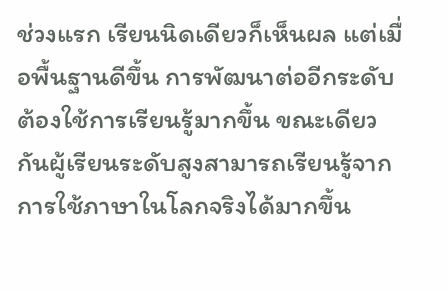ช่วงแรก เรียนนิดเดียวก็เห็นผล แต่เมื่อพื้นฐานดีขึ้น การพัฒนาต่ออีกระดับต้องใช้การเรียนรู้มากขึ้น ขณะเดียวกันผู้เรียนระดับสูงสามารถเรียนรู้จากการใช้ภาษาในโลกจริงได้มากขึ้น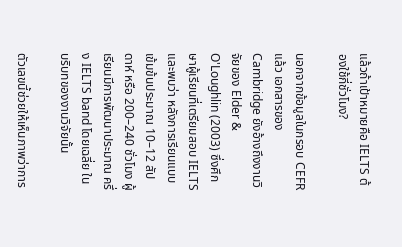แล้วถ้าเป้าหมายคือ IELTS ต้องใช้กี่ชั่วโมง?

นอกจากข้อมูลในกรอบ CEFR แล้ว เอกสารของ Cambridge ยังอ้างถึงงานวิจัยของ Elder & O'Loughlin (2003) ซึ่งศึกษาผู้เรียนที่เตรียมสอบ IELTS และพบว่า หลังการเรียนแบบเข้มข้นประมาณ 10–12 สัปดาห์ หรือ 200–240 ชั่วโมง ผู้เรียนมีการพัฒนาประมาณ ครึ่ง IELTS band โดยเฉลี่ย ในบริบทของงานวิจัยนั้น

ตัวเลขนี้ช่วยให้เห็นภาพว่าการ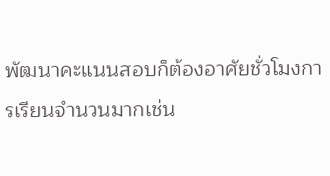พัฒนาคะแนนสอบก็ต้องอาศัยชั่วโมงการเรียนจำนวนมากเช่น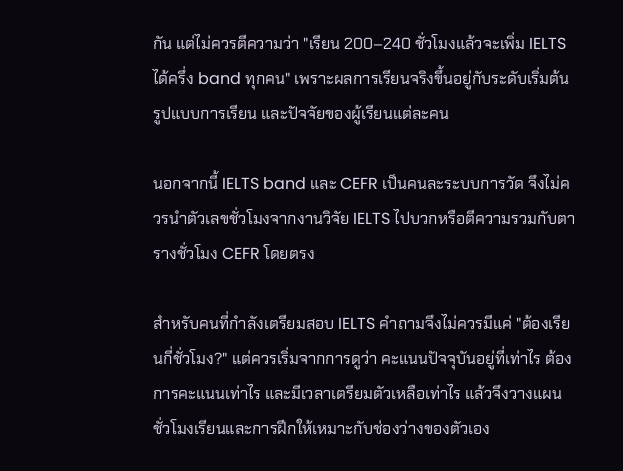กัน แต่ไม่ควรตีความว่า "เรียน 200–240 ชั่วโมงแล้วจะเพิ่ม IELTS ได้ครึ่ง band ทุกคน" เพราะผลการเรียนจริงขึ้นอยู่กับระดับเริ่มต้น รูปแบบการเรียน และปัจจัยของผู้เรียนแต่ละคน

นอกจากนี้ IELTS band และ CEFR เป็นคนละระบบการวัด จึงไม่ควรนำตัวเลขชั่วโมงจากงานวิจัย IELTS ไปบวกหรือตีความรวมกับตารางชั่วโมง CEFR โดยตรง

สำหรับคนที่กำลังเตรียมสอบ IELTS คำถามจึงไม่ควรมีแค่ "ต้องเรียนกี่ชั่วโมง?" แต่ควรเริ่มจากการดูว่า คะแนนปัจจุบันอยู่ที่เท่าไร ต้องการคะแนนเท่าไร และมีเวลาเตรียมตัวเหลือเท่าไร แล้วจึงวางแผนชั่วโมงเรียนและการฝึกให้เหมาะกับช่องว่างของตัวเอง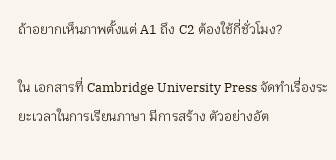ถ้าอยากเห็นภาพตั้งแต่ A1 ถึง C2 ต้องใช้กี่ชั่วโมง?

ใน เอกสารที่ Cambridge University Press จัดทำเรื่องระยะเวลาในการเรียนภาษา มีการสร้าง ตัวอย่างอัต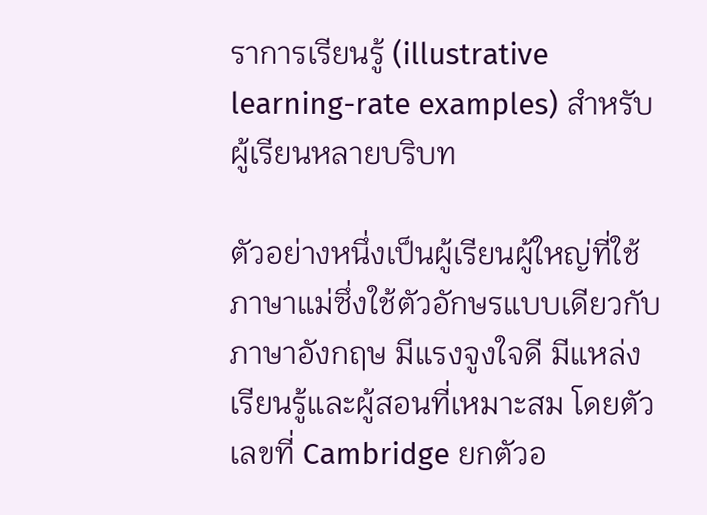ราการเรียนรู้ (illustrative learning-rate examples) สำหรับผู้เรียนหลายบริบท

ตัวอย่างหนึ่งเป็นผู้เรียนผู้ใหญ่ที่ใช้ภาษาแม่ซึ่งใช้ตัวอักษรแบบเดียวกับภาษาอังกฤษ มีแรงจูงใจดี มีแหล่งเรียนรู้และผู้สอนที่เหมาะสม โดยตัวเลขที่ Cambridge ยกตัวอ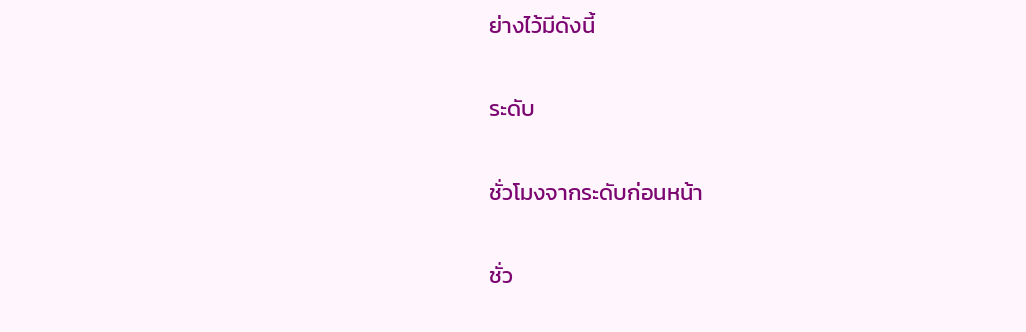ย่างไว้มีดังนี้

ระดับ

ชั่วโมงจากระดับก่อนหน้า

ชั่ว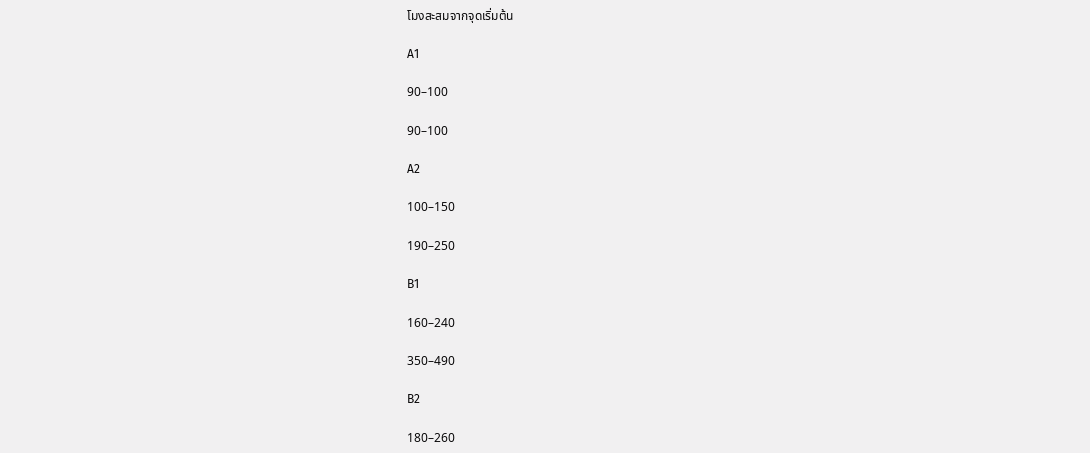โมงสะสมจากจุดเริ่มต้น

A1

90–100

90–100

A2

100–150

190–250

B1

160–240

350–490

B2

180–260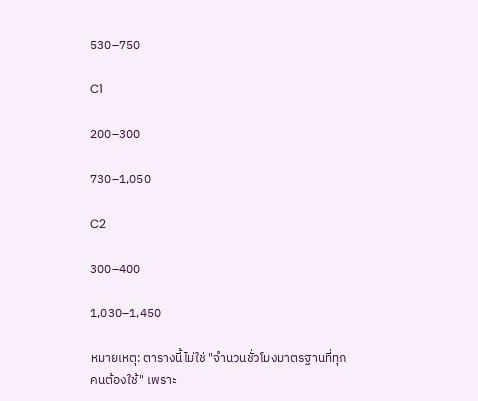530–750

C1

200–300

730–1,050

C2

300–400

1,030–1,450

หมายเหตุ: ตารางนี้ไม่ใช่ "จำนวนชั่วโมงมาตรฐานที่ทุกคนต้องใช้" เพราะ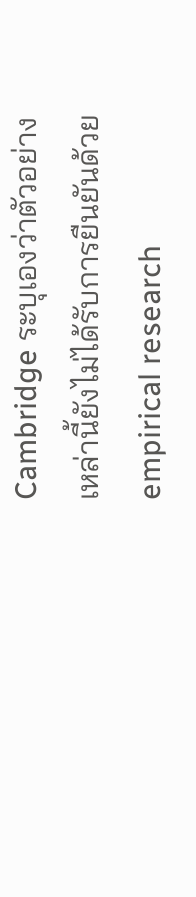Cambridge ระบุเองว่าตัวอย่างเหล่านี้ยังไม่ได้รับการยืนยันด้วย empirical research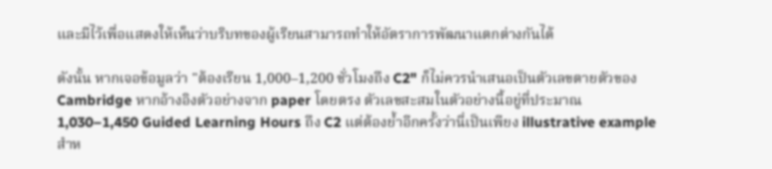และมีไว้เพื่อแสดงให้เห็นว่าบริบทของผู้เรียนสามารถทำให้อัตราการพัฒนาแตกต่างกันได้

ดังนั้น หากเจอข้อมูลว่า "ต้องเรียน 1,000–1,200 ชั่วโมงถึง C2" ก็ไม่ควรนำเสนอเป็นตัวเลขตายตัวของ Cambridge หากอ้างอิงตัวอย่างจาก paper โดยตรง ตัวเลขสะสมในตัวอย่างนี้อยู่ที่ประมาณ 1,030–1,450 Guided Learning Hours ถึง C2 แต่ต้องย้ำอีกครั้งว่านี่เป็นเพียง illustrative example สำห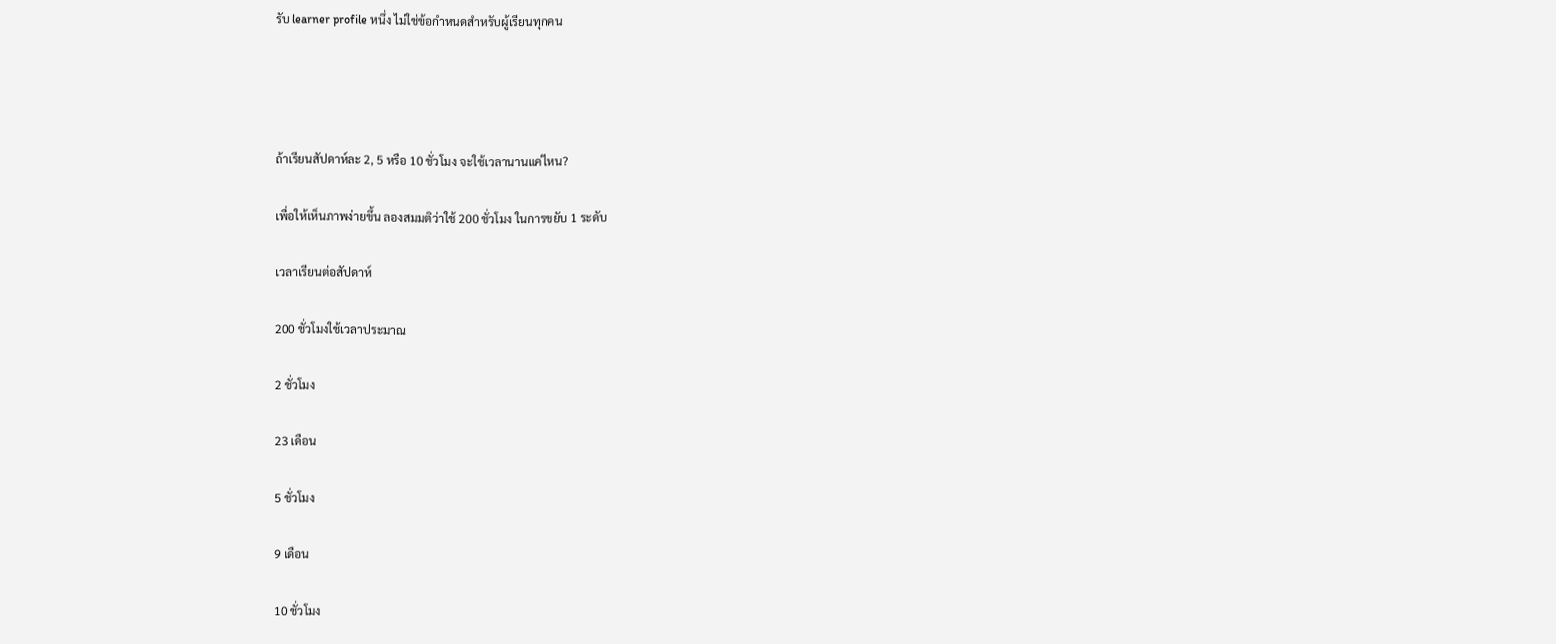รับ learner profile หนึ่ง ไม่ใช่ข้อกำหนดสำหรับผู้เรียนทุกคน




ถ้าเรียนสัปดาห์ละ 2, 5 หรือ 10 ชั่วโมง จะใช้เวลานานแค่ไหน?

เพื่อให้เห็นภาพง่ายขึ้น ลองสมมติว่าใช้ 200 ชั่วโมง ในการขยับ 1 ระดับ

เวลาเรียนต่อสัปดาห์

200 ชั่วโมงใช้เวลาประมาณ

2 ชั่วโมง

23 เดือน

5 ชั่วโมง

9 เดือน

10 ชั่วโมง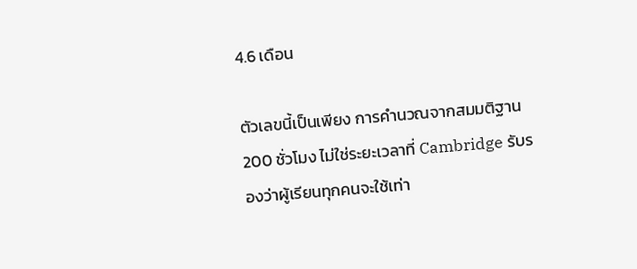4.6 เดือน

ตัวเลขนี้เป็นเพียง การคำนวณจากสมมติฐาน 200 ชั่วโมง ไม่ใช่ระยะเวลาที่ Cambridge รับรองว่าผู้เรียนทุกคนจะใช้เท่า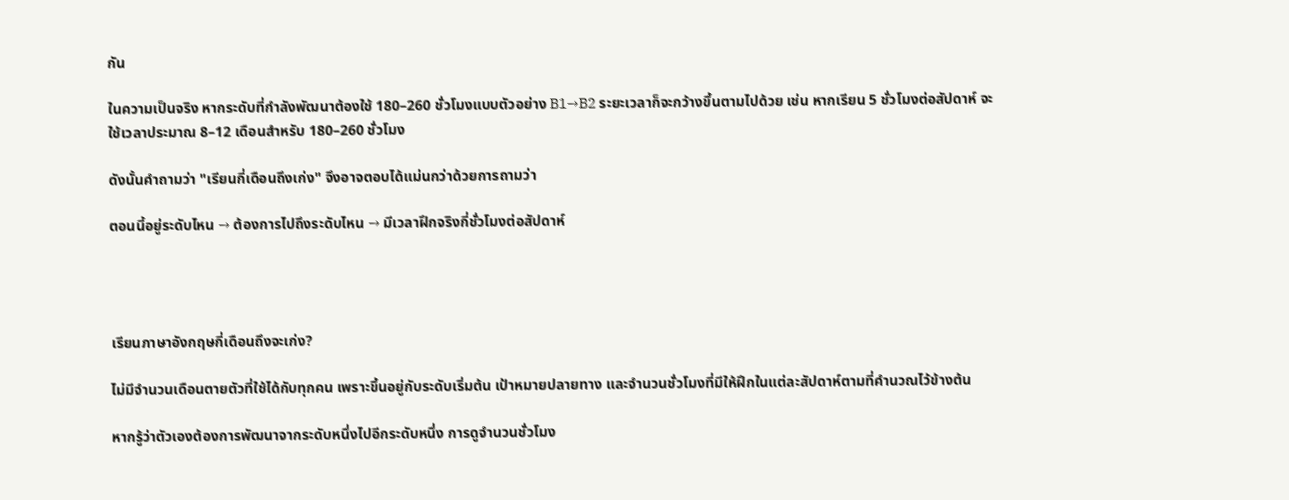กัน

ในความเป็นจริง หากระดับที่กำลังพัฒนาต้องใช้ 180–260 ชั่วโมงแบบตัวอย่าง B1→B2 ระยะเวลาก็จะกว้างขึ้นตามไปด้วย เช่น หากเรียน 5 ชั่วโมงต่อสัปดาห์ จะใช้เวลาประมาณ 8–12 เดือนสำหรับ 180–260 ชั่วโมง

ดังนั้นคำถามว่า "เรียนกี่เดือนถึงเก่ง" จึงอาจตอบได้แม่นกว่าด้วยการถามว่า

ตอนนี้อยู่ระดับไหน → ต้องการไปถึงระดับไหน → มีเวลาฝึกจริงกี่ชั่วโมงต่อสัปดาห์




เรียนภาษาอังกฤษกี่เดือนถึงจะเก่ง?

ไม่มีจำนวนเดือนตายตัวที่ใช้ได้กับทุกคน เพราะขึ้นอยู่กับระดับเริ่มต้น เป้าหมายปลายทาง และจำนวนชั่วโมงที่มีให้ฝึกในแต่ละสัปดาห์ตามที่คำนวณไว้ข้างต้น

หากรู้ว่าตัวเองต้องการพัฒนาจากระดับหนึ่งไปอีกระดับหนึ่ง การดูจำนวนชั่วโมง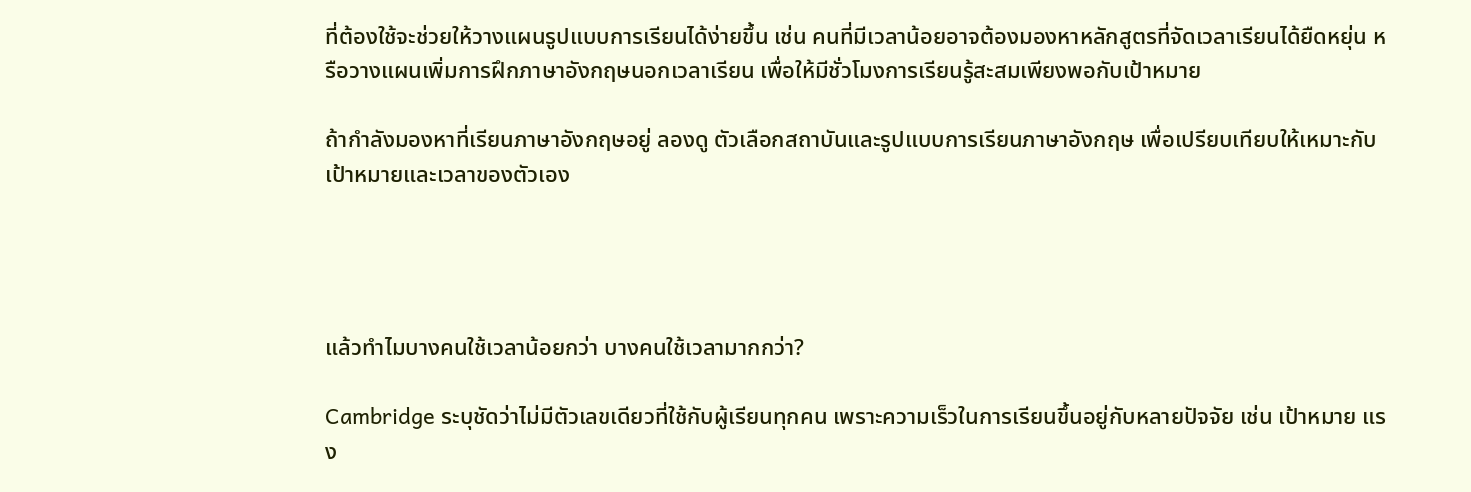ที่ต้องใช้จะช่วยให้วางแผนรูปแบบการเรียนได้ง่ายขึ้น เช่น คนที่มีเวลาน้อยอาจต้องมองหาหลักสูตรที่จัดเวลาเรียนได้ยืดหยุ่น หรือวางแผนเพิ่มการฝึกภาษาอังกฤษนอกเวลาเรียน เพื่อให้มีชั่วโมงการเรียนรู้สะสมเพียงพอกับเป้าหมาย

ถ้ากำลังมองหาที่เรียนภาษาอังกฤษอยู่ ลองดู ตัวเลือกสถาบันและรูปแบบการเรียนภาษาอังกฤษ เพื่อเปรียบเทียบให้เหมาะกับเป้าหมายและเวลาของตัวเอง




แล้วทำไมบางคนใช้เวลาน้อยกว่า บางคนใช้เวลามากกว่า?

Cambridge ระบุชัดว่าไม่มีตัวเลขเดียวที่ใช้กับผู้เรียนทุกคน เพราะความเร็วในการเรียนขึ้นอยู่กับหลายปัจจัย เช่น เป้าหมาย แรง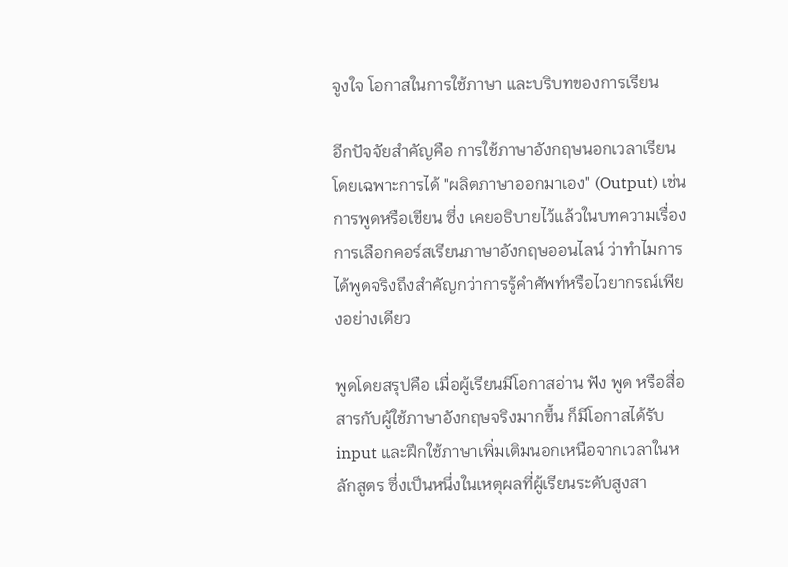จูงใจ โอกาสในการใช้ภาษา และบริบทของการเรียน

อีกปัจจัยสำคัญคือ การใช้ภาษาอังกฤษนอกเวลาเรียน โดยเฉพาะการได้ "ผลิตภาษาออกมาเอง" (Output) เช่น การพูดหรือเขียน ซึ่ง เคยอธิบายไว้แล้วในบทความเรื่องการเลือกคอร์สเรียนภาษาอังกฤษออนไลน์ ว่าทำไมการได้พูดจริงถึงสำคัญกว่าการรู้คำศัพท์หรือไวยากรณ์เพียงอย่างเดียว

พูดโดยสรุปคือ เมื่อผู้เรียนมีโอกาสอ่าน ฟัง พูด หรือสื่อสารกับผู้ใช้ภาษาอังกฤษจริงมากขึ้น ก็มีโอกาสได้รับ input และฝึกใช้ภาษาเพิ่มเติมนอกเหนือจากเวลาในหลักสูตร ซึ่งเป็นหนึ่งในเหตุผลที่ผู้เรียนระดับสูงสา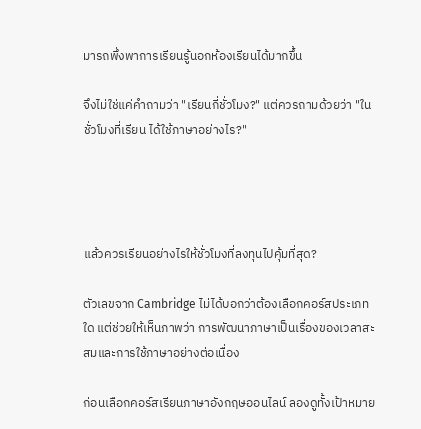มารถพึ่งพาการเรียนรู้นอกห้องเรียนได้มากขึ้น

จึงไม่ใช่แค่คำถามว่า "เรียนกี่ชั่วโมง?" แต่ควรถามด้วยว่า "ในชั่วโมงที่เรียน ได้ใช้ภาษาอย่างไร?"




แล้วควรเรียนอย่างไรให้ชั่วโมงที่ลงทุนไปคุ้มที่สุด?

ตัวเลขจาก Cambridge ไม่ได้บอกว่าต้องเลือกคอร์สประเภทใด แต่ช่วยให้เห็นภาพว่า การพัฒนาภาษาเป็นเรื่องของเวลาสะสมและการใช้ภาษาอย่างต่อเนื่อง

ก่อนเลือกคอร์สเรียนภาษาอังกฤษออนไลน์ ลองดูทั้งเป้าหมาย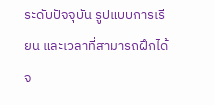ระดับปัจจุบัน รูปแบบการเรียน และเวลาที่สามารถฝึกได้จ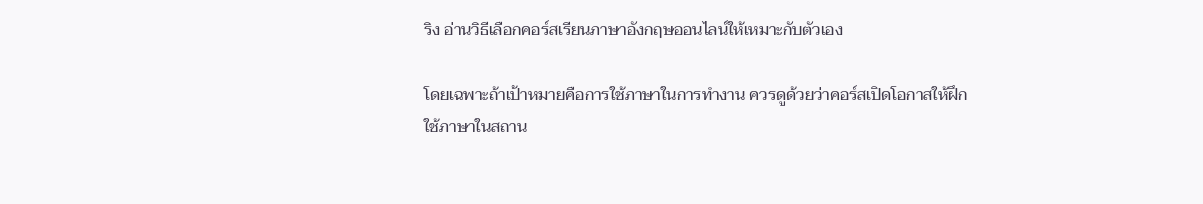ริง อ่านวิธีเลือกคอร์สเรียนภาษาอังกฤษออนไลน์ให้เหมาะกับตัวเอง

โดยเฉพาะถ้าเป้าหมายคือการใช้ภาษาในการทำงาน ควรดูด้วยว่าคอร์สเปิดโอกาสให้ฝึกใช้ภาษาในสถาน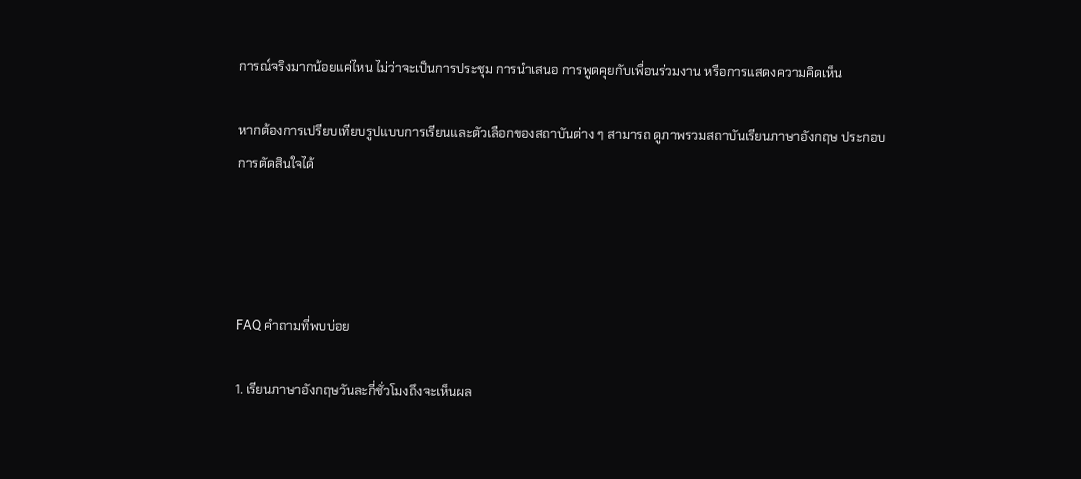การณ์จริงมากน้อยแค่ไหน ไม่ว่าจะเป็นการประชุม การนำเสนอ การพูดคุยกับเพื่อนร่วมงาน หรือการแสดงความคิดเห็น

หากต้องการเปรียบเทียบรูปแบบการเรียนและตัวเลือกของสถาบันต่าง ๆ สามารถ ดูภาพรวมสถาบันเรียนภาษาอังกฤษ ประกอบการตัดสินใจได้




FAQ คำถามที่พบบ่อย

1. เรียนภาษาอังกฤษวันละกี่ชั่วโมงถึงจะเห็นผล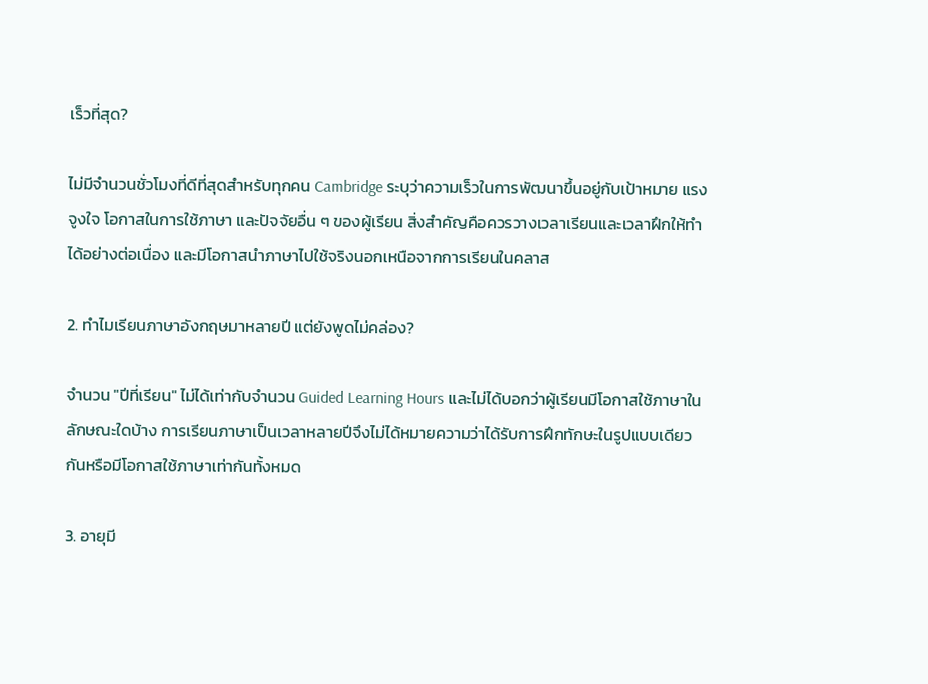เร็วที่สุด?

ไม่มีจำนวนชั่วโมงที่ดีที่สุดสำหรับทุกคน Cambridge ระบุว่าความเร็วในการพัฒนาขึ้นอยู่กับเป้าหมาย แรงจูงใจ โอกาสในการใช้ภาษา และปัจจัยอื่น ๆ ของผู้เรียน สิ่งสำคัญคือควรวางเวลาเรียนและเวลาฝึกให้ทำได้อย่างต่อเนื่อง และมีโอกาสนำภาษาไปใช้จริงนอกเหนือจากการเรียนในคลาส

2. ทำไมเรียนภาษาอังกฤษมาหลายปี แต่ยังพูดไม่คล่อง?

จำนวน "ปีที่เรียน" ไม่ได้เท่ากับจำนวน Guided Learning Hours และไม่ได้บอกว่าผู้เรียนมีโอกาสใช้ภาษาในลักษณะใดบ้าง การเรียนภาษาเป็นเวลาหลายปีจึงไม่ได้หมายความว่าได้รับการฝึกทักษะในรูปแบบเดียวกันหรือมีโอกาสใช้ภาษาเท่ากันทั้งหมด

3. อายุมี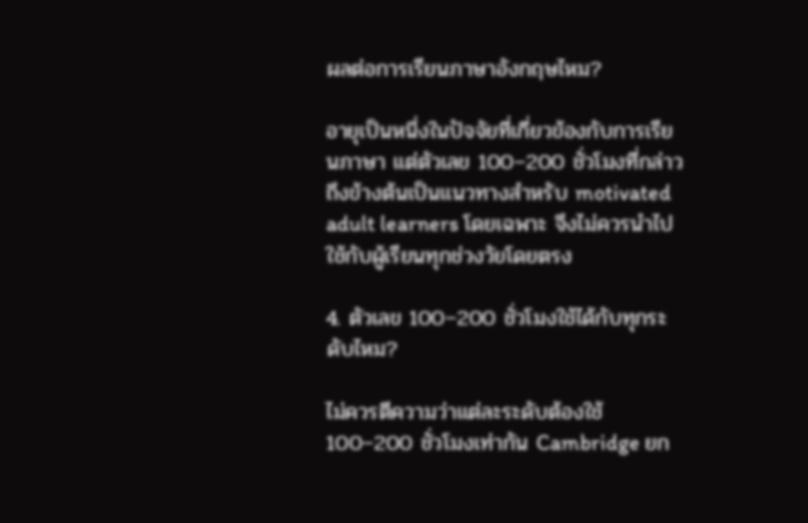ผลต่อการเรียนภาษาอังกฤษไหม?

อายุเป็นหนึ่งในปัจจัยที่เกี่ยวข้องกับการเรียนภาษา แต่ตัวเลข 100–200 ชั่วโมงที่กล่าวถึงข้างต้นเป็นแนวทางสำหรับ motivated adult learners โดยเฉพาะ จึงไม่ควรนำไปใช้กับผู้เรียนทุกช่วงวัยโดยตรง

4. ตัวเลข 100–200 ชั่วโมงใช้ได้กับทุกระดับไหม?

ไม่ควรตีความว่าแต่ละระดับต้องใช้ 100–200 ชั่วโมงเท่ากัน Cambridge ยก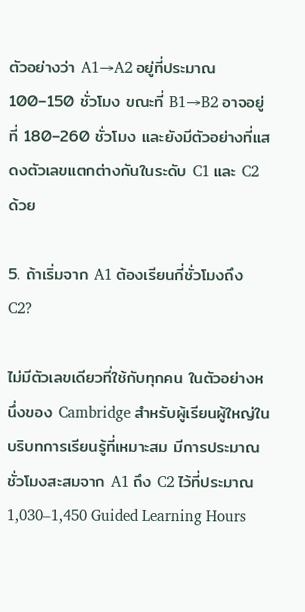ตัวอย่างว่า A1→A2 อยู่ที่ประมาณ 100–150 ชั่วโมง ขณะที่ B1→B2 อาจอยู่ที่ 180–260 ชั่วโมง และยังมีตัวอย่างที่แสดงตัวเลขแตกต่างกันในระดับ C1 และ C2 ด้วย

5. ถ้าเริ่มจาก A1 ต้องเรียนกี่ชั่วโมงถึง C2?

ไม่มีตัวเลขเดียวที่ใช้กับทุกคน ในตัวอย่างหนึ่งของ Cambridge สำหรับผู้เรียนผู้ใหญ่ในบริบทการเรียนรู้ที่เหมาะสม มีการประมาณชั่วโมงสะสมจาก A1 ถึง C2 ไว้ที่ประมาณ 1,030–1,450 Guided Learning Hours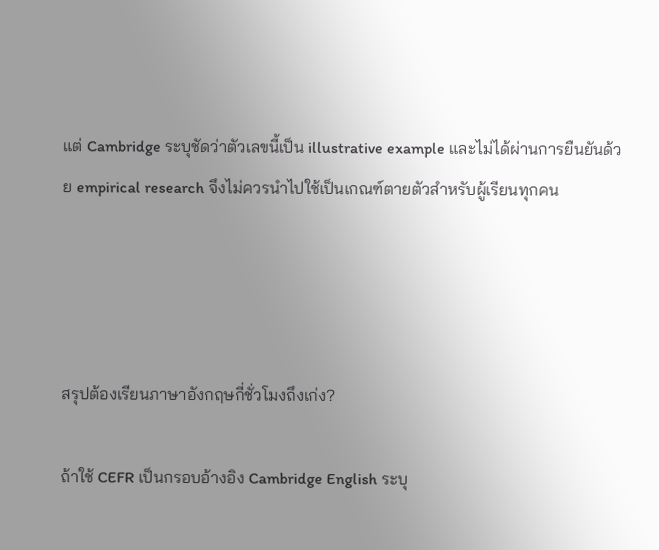แต่ Cambridge ระบุชัดว่าตัวเลขนี้เป็น illustrative example และไม่ได้ผ่านการยืนยันด้วย empirical research จึงไม่ควรนำไปใช้เป็นเกณฑ์ตายตัวสำหรับผู้เรียนทุกคน




สรุปต้องเรียนภาษาอังกฤษกี่ชั่วโมงถึงเก่ง?

ถ้าใช้ CEFR เป็นกรอบอ้างอิง Cambridge English ระบุ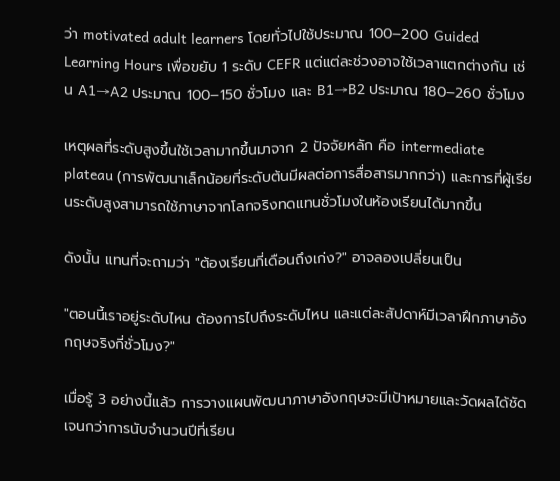ว่า motivated adult learners โดยทั่วไปใช้ประมาณ 100–200 Guided Learning Hours เพื่อขยับ 1 ระดับ CEFR แต่แต่ละช่วงอาจใช้เวลาแตกต่างกัน เช่น A1→A2 ประมาณ 100–150 ชั่วโมง และ B1→B2 ประมาณ 180–260 ชั่วโมง

เหตุผลที่ระดับสูงขึ้นใช้เวลามากขึ้นมาจาก 2 ปัจจัยหลัก คือ intermediate plateau (การพัฒนาเล็กน้อยที่ระดับต้นมีผลต่อการสื่อสารมากกว่า) และการที่ผู้เรียนระดับสูงสามารถใช้ภาษาจากโลกจริงทดแทนชั่วโมงในห้องเรียนได้มากขึ้น

ดังนั้น แทนที่จะถามว่า "ต้องเรียนกี่เดือนถึงเก่ง?" อาจลองเปลี่ยนเป็น

"ตอนนี้เราอยู่ระดับไหน ต้องการไปถึงระดับไหน และแต่ละสัปดาห์มีเวลาฝึกภาษาอังกฤษจริงกี่ชั่วโมง?"

เมื่อรู้ 3 อย่างนี้แล้ว การวางแผนพัฒนาภาษาอังกฤษจะมีเป้าหมายและวัดผลได้ชัดเจนกว่าการนับจำนวนปีที่เรียน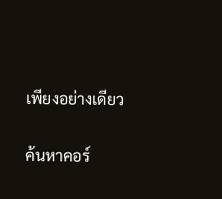เพียงอย่างเดียว

ค้นหาคอร์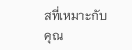สที่เหมาะกับคุณ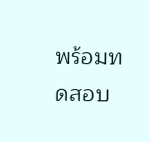พร้อมทดสอบ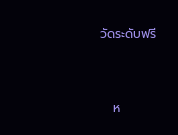วัดระดับฟรี


   ห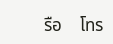รือ    โทร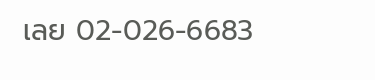เลย 02-026-6683